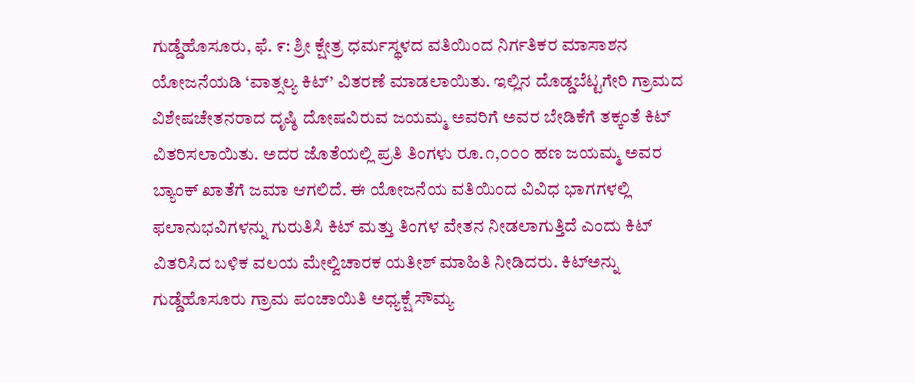ಗುಡ್ಡೆಹೊಸೂರು, ಫೆ. ೯: ಶ್ರೀ ಕ್ಷೇತ್ರ ಧರ್ಮಸ್ಥಳದ ವತಿಯಿಂದ ನಿರ್ಗತಿಕರ ಮಾಸಾಶನ ಯೋಜನೆಯಡಿ ‘ವಾತ್ಸಲ್ಯ ಕಿಟ್’ ವಿತರಣೆ ಮಾಡಲಾಯಿತು. ಇಲ್ಲಿನ ದೊಡ್ಡಬೆಟ್ಟಗೇರಿ ಗ್ರಾಮದ ವಿಶೇಷಚೇತನರಾದ ದೃಷ್ಠಿ ದೋಷವಿರುವ ಜಯಮ್ಮ ಅವರಿಗೆ ಅವರ ಬೇಡಿಕೆಗೆ ತಕ್ಕಂತೆ ಕಿಟ್ ವಿತರಿಸಲಾಯಿತು. ಅದರ ಜೊತೆಯಲ್ಲಿ ಪ್ರತಿ ತಿಂಗಳು ರೂ.೧,೦೦೦ ಹಣ ಜಯಮ್ಮ ಅವರ ಬ್ಯಾಂಕ್ ಖಾತೆಗೆ ಜಮಾ ಆಗಲಿದೆ. ಈ ಯೋಜನೆಯ ವತಿಯಿಂದ ವಿವಿಧ ಭಾಗಗಳಲ್ಲಿ ಫಲಾನುಭವಿಗಳನ್ನು ಗುರುತಿಸಿ ಕಿಟ್ ಮತ್ತು ತಿಂಗಳ ವೇತನ ನೀಡಲಾಗುತ್ತಿದೆ ಎಂದು ಕಿಟ್ ವಿತರಿಸಿದ ಬಳಿಕ ವಲಯ ಮೇಲ್ವಿಚಾರಕ ಯತೀಶ್ ಮಾಹಿತಿ ನೀಡಿದರು. ಕಿಟ್ಅನ್ನು ಗುಡ್ಡೆಹೊಸೂರು ಗ್ರಾಮ ಪಂಚಾಯಿತಿ ಅಧ್ಯಕ್ಷೆ ಸೌಮ್ಯ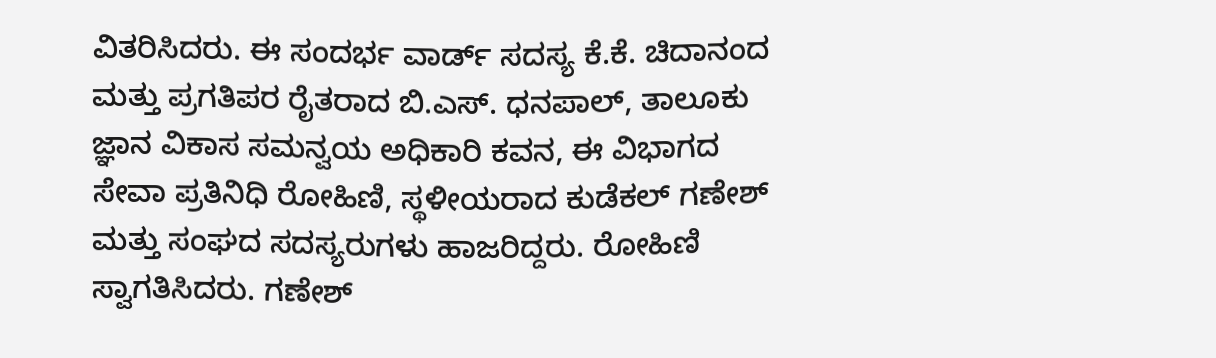ವಿತರಿಸಿದರು. ಈ ಸಂದರ್ಭ ವಾರ್ಡ್ ಸದಸ್ಯ ಕೆ.ಕೆ. ಚಿದಾನಂದ ಮತ್ತು ಪ್ರಗತಿಪರ ರೈತರಾದ ಬಿ.ಎಸ್. ಧನಪಾಲ್, ತಾಲೂಕು ಜ್ಞಾನ ವಿಕಾಸ ಸಮನ್ವಯ ಅಧಿಕಾರಿ ಕವನ, ಈ ವಿಭಾಗದ ಸೇವಾ ಪ್ರತಿನಿಧಿ ರೋಹಿಣಿ, ಸ್ಥಳೀಯರಾದ ಕುಡೆಕಲ್ ಗಣೇಶ್ ಮತ್ತು ಸಂಘದ ಸದಸ್ಯರುಗಳು ಹಾಜರಿದ್ದರು. ರೋಹಿಣಿ ಸ್ವಾಗತಿಸಿದರು. ಗಣೇಶ್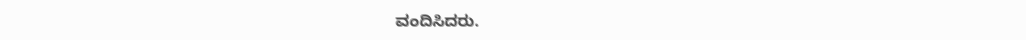ವಂದಿಸಿದರು.